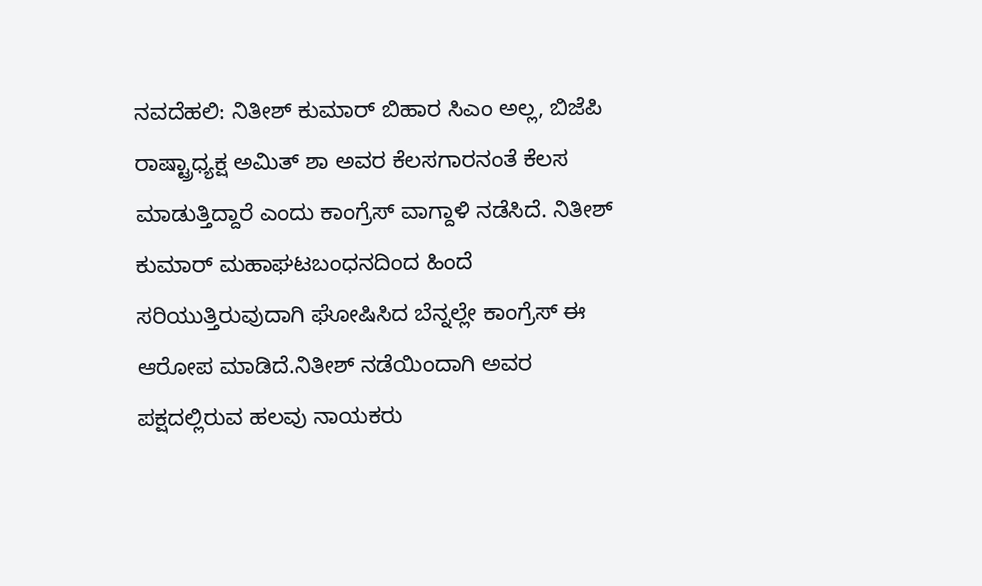ನವದೆಹಲಿ: ನಿತೀಶ್ ಕುಮಾರ್ ಬಿಹಾರ ಸಿಎಂ ಅಲ್ಲ, ಬಿಜೆಪಿ ರಾಷ್ಟ್ರಾಧ್ಯಕ್ಷ ಅಮಿತ್ ಶಾ ಅವರ ಕೆಲಸಗಾರನಂತೆ ಕೆಲಸ ಮಾಡುತ್ತಿದ್ದಾರೆ ಎಂದು ಕಾಂಗ್ರೆಸ್ ವಾಗ್ದಾಳಿ ನಡೆಸಿದೆ. ನಿತೀಶ್ ಕುಮಾರ್ ಮಹಾಘಟಬಂಧನದಿಂದ ಹಿಂದೆ ಸರಿಯುತ್ತಿರುವುದಾಗಿ ಘೋಷಿಸಿದ ಬೆನ್ನಲ್ಲೇ ಕಾಂಗ್ರೆಸ್ ಈ ಆರೋಪ ಮಾಡಿದೆ.ನಿತೀಶ್ ನಡೆಯಿಂದಾಗಿ ಅವರ ಪಕ್ಷದಲ್ಲಿರುವ ಹಲವು ನಾಯಕರು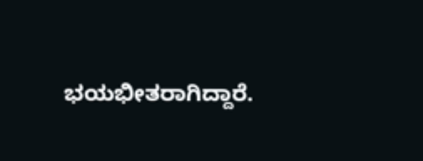ಭಯಭೀತರಾಗಿದ್ದಾರೆ.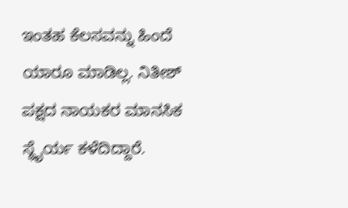ಇಂತಹ ಕೆಲಸವನ್ನು ಹಿಂದೆ ಯಾರೂ ಮಾಡಿಲ್ಲ. ನಿತೀಶ್ ಪಕ್ಷದ ನಾಯಕರ ಮಾನಸಿಕ ಸ್ಥೈರ್ಯ ಕಳೆದಿದ್ದಾರೆ.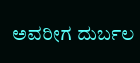ಅವರೀಗ ದುರ್ಬಲ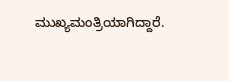ಮುಖ್ಯಮಂತ್ರಿಯಾಗಿದ್ದಾರೆ.